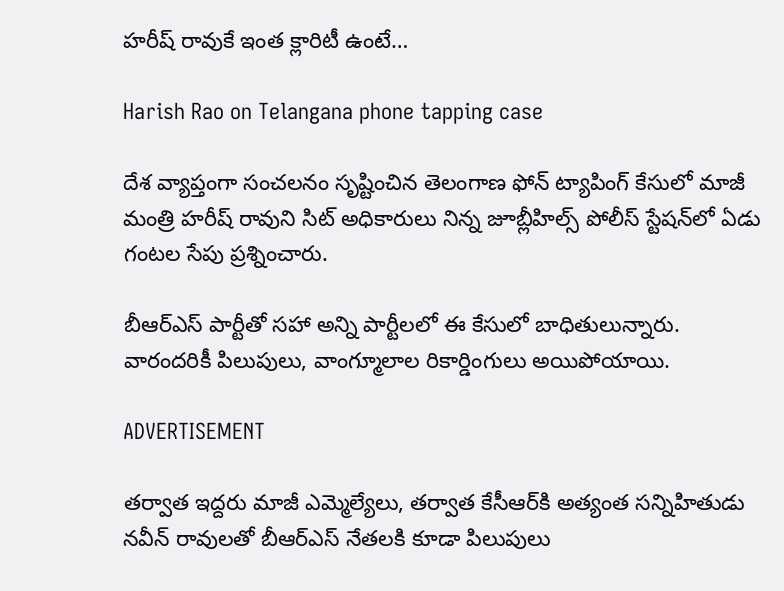హరీష్‌ రావుకే ఇంత క్లారిటీ ఉంటే…

Harish Rao on Telangana phone tapping case

దేశ వ్యాప్తంగా సంచలనం సృష్టించిన తెలంగాణ ఫోన్ ట్యాపింగ్‌ కేసులో మాజీ మంత్రి హరీష్‌ రావుని సిట్ అధికారులు నిన్న జూబ్లీహిల్స్‌ పోలీస్ స్టేషన్‌లో ఏడు గంటల సేపు ప్రశ్నించారు.

బీఆర్ఎస్‌ పార్టీతో సహా అన్ని పార్టీలలో ఈ కేసులో బాధితులున్నారు. వారందరికీ పిలుపులు, వాంగ్మూలాల రికార్డింగులు అయిపోయాయి.

ADVERTISEMENT

తర్వాత ఇద్దరు మాజీ ఎమ్మెల్యేలు, తర్వాత కేసీఆర్‌కి అత్యంత సన్నిహితుడు నవీన్ రావులతో బీఆర్ఎస్‌ నేతలకి కూడా పిలుపులు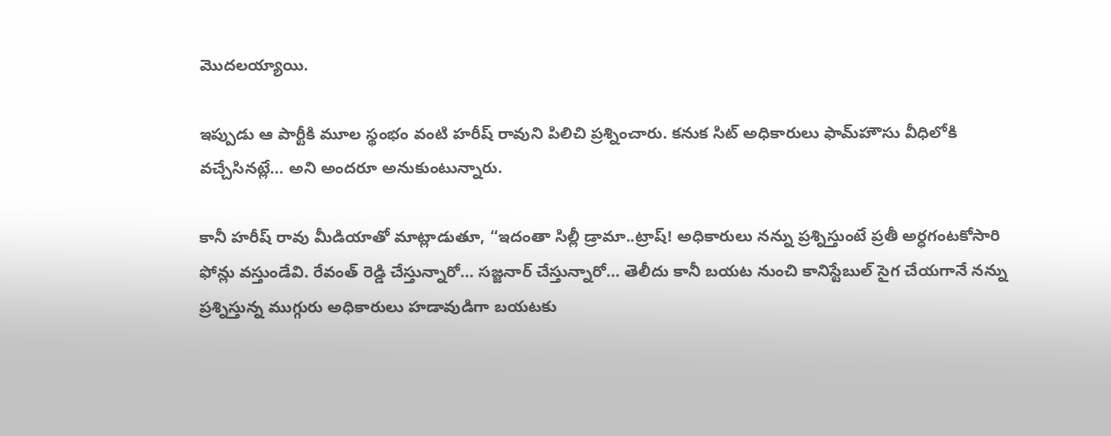మొదలయ్యాయి.

ఇప్పుడు ఆ పార్టీకి మూల స్థంభం వంటి హరీష్‌ రావుని పిలిచి ప్రశ్నించారు. కనుక సిట్ అధికారులు ఫామ్‌హౌసు వీధిలోకి వచ్చేసినట్లే… అని అందరూ అనుకుంటున్నారు.

కానీ హరీష్‌ రావు మీడియాతో మాట్లాడుతూ, “ఇదంతా సిల్లీ డ్రామా..ట్రాష్! అధికారులు నన్ను ప్రశ్నిస్తుంటే ప్రతీ అర్ధగంటకోసారి ఫోన్లు వస్తుండేవి. రేవంత్ రెడ్డి చేస్తున్నారో… సజ్జనార్ చేస్తున్నారో… తెలీదు కానీ బయట నుంచి కానిస్టేబుల్ సైగ చేయగానే నన్ను ప్రశ్నిస్తున్న ముగ్గురు అధికారులు హడావుడిగా బయటకు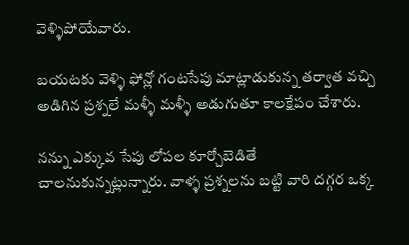వెళ్ళిపోయేవారు.

బయటకు వెళ్ళి ఫోన్లో గంటసేపు మాట్లాడుకున్న తర్వాత వచ్చి అడిగిన ప్రశ్నలే మళ్ళీ మళ్ళీ అడుగుతూ కాలక్షేపం చేశారు.

నన్ను ఎక్కువ సేపు లోపల కూర్చోబెడితే చాలనుకున్నట్లున్నారు. వాళ్ళ ప్రశ్నలను బట్టి వారి దగ్గర ఒక్క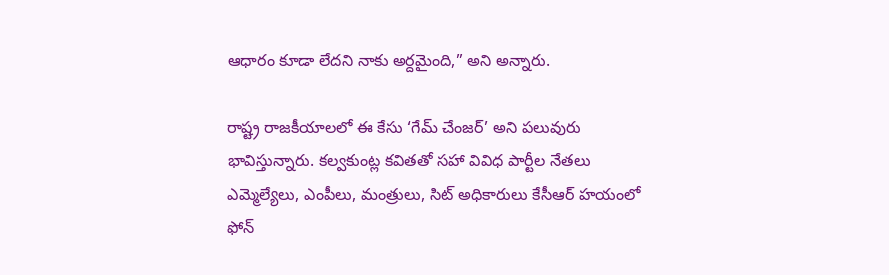ఆధారం కూడా లేదని నాకు అర్దమైంది,” అని అన్నారు.

రాష్ట్ర రాజకీయాలలో ఈ కేసు ‘గేమ్‌ చేంజర్’ అని పలువురు భావిస్తున్నారు. కల్వకుంట్ల కవితతో సహా వివిధ పార్టీల నేతలు ఎమ్మెల్యేలు, ఎంపీలు, మంత్రులు, సిట్ అధికారులు కేసీఆర్‌ హయంలో ఫోన్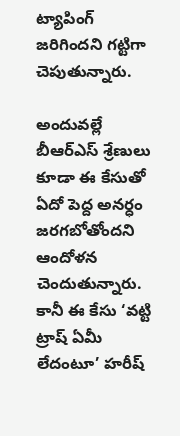ట్యాపింగ్‌ జరిగిందని గట్టిగా చెపుతున్నారు.

అందువల్లే బీఆర్ఎస్‌ శ్రేణులు కూడా ఈ కేసుతో ఏదో పెద్ద అనర్ధం జరగబోతోందని ఆందోళన చెందుతున్నారు. కానీ ఈ కేసు ‘వట్టి ట్రాష్ ఏమీ లేదంటూ’ హరీష్‌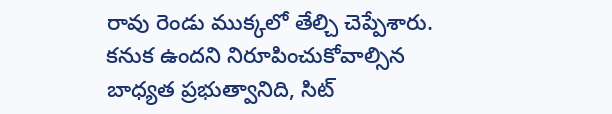రావు రెండు ముక్కలో తేల్చి చెప్పేశారు. కనుక ఉందని నిరూపించుకోవాల్సిన బాధ్యత ప్రభుత్వానిది, సిట్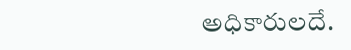అధికారులదే.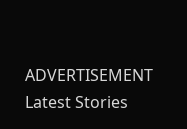ADVERTISEMENT
Latest Stories